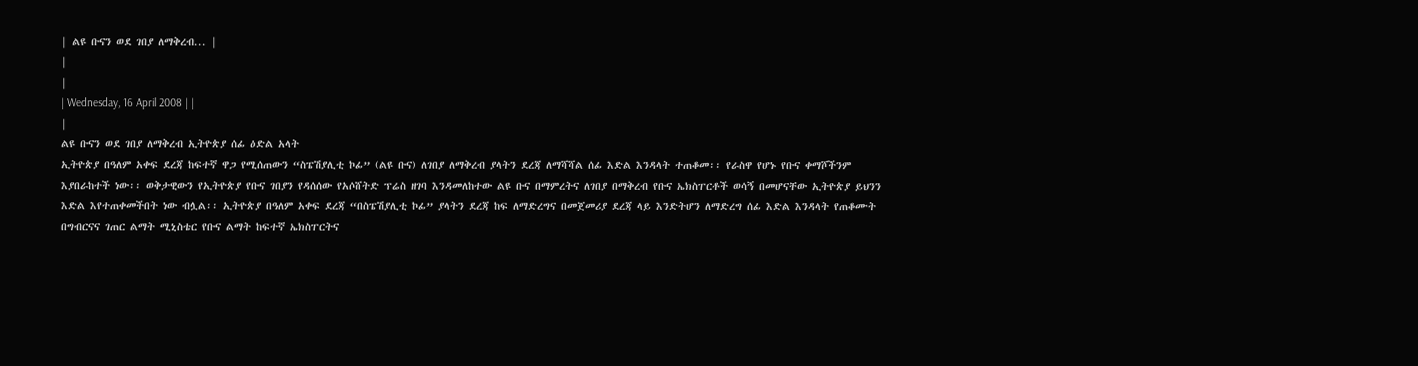| ልዩ ቡናን ወደ ገበያ ለማቅረብ... |
|
|
| Wednesday, 16 April 2008 | |
|
ልዩ ቡናን ወደ ገበያ ለማቅረብ ኢትዮጵያ ሰፊ ዕድል አላት
ኢትዮጵያ በዓለም አቀፍ ደረጃ ከፍተኛ ዋጋ የሚሰጠውን “ስፔሽያሊቲ ኮፊ” (ልዩ ቡና) ለገበያ ለማቅረብ ያላትን ደረጃ ለማሻሻል ሰፊ እድል እንዳላት ተጠቆመ፡፡ የራስዋ የሆኑ የቡና ቀማሾችንም እያበራከተች ነው፡፡ ወቅታዊውን የኢትዮጵያ የቡና ገበያን የዳሰሰው የአሶሸትድ ፕሬስ ዘገባ እንዳመለከተው ልዩ ቡና በማምረትና ለገበያ በማቅረብ የቡና ኤክስፐርቶች ወሳኝ በመሆናቸው ኢትዮጵያ ይህንን እድል እየተጠቀመችበት ነው ብሏል፡፡ ኢትዮጵያ በዓለም አቀፍ ደረጃ “በስፔሽያሊቲ ኮፊ” ያላትን ደረጃ ከፍ ለማድረግና በመጀመሪያ ደረጃ ላይ እንድትሆን ለማድረግ ሰፊ እድል እንዳላት የጠቆሙት በግብርናና ገጠር ልማት ሚኒስቴር የቡና ልማት ከፍተኛ ኤክስፐርትና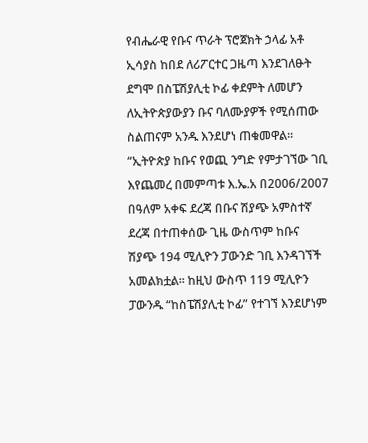የብሔራዊ የቡና ጥራት ፕሮጀክት ኃላፊ አቶ ኢሳያስ ከበደ ለሪፖርተር ጋዜጣ እንደገለፁት ደግሞ በስፔሽያሊቲ ኮፊ ቀደምት ለመሆን ለኢትዮጵያውያን ቡና ባለሙያዎች የሚሰጠው ስልጠናም አንዱ እንደሆነ ጠቁመዋል፡፡ “ኢትዮጵያ ከቡና የወጪ ንግድ የምታገኘው ገቢ እየጨመረ በመምጣቱ እ.ኤ.አ በ2006/2007 በዓለም አቀፍ ደረጃ በቡና ሽያጭ አምስተኛ ደረጃ በተጠቀሰው ጊዜ ውስጥም ከቡና ሽያጭ 194 ሚሊዮን ፓውንድ ገቢ እንዳገኘች አመልክቷል፡፡ ከዚህ ውስጥ 119 ሚሊዮን ፓውንዱ “ከስፔሽያሊቲ ኮፊ” የተገኘ እንደሆነም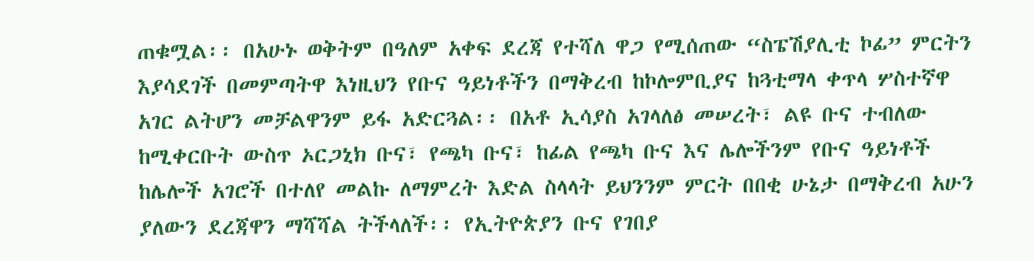ጠቁሟል፡፡ በአሁኑ ወቅትም በዓለም አቀፍ ደረጃ የተሻለ ዋጋ የሚሰጠው “ስፔሽያሊቲ ኮፊ” ምርትን እያሳደገች በመምጣትዋ እነዚህን የቡና ዓይነቶችን በማቅረብ ከኮሎምቢያና ከጓቲማላ ቀጥላ ሦስተኛዋ አገር ልትሆን መቻልዋንም ይፋ አድርጓል፡፡ በአቶ ኢሳያስ አገላለፅ መሠረት፣ ልዩ ቡና ተብለው ከሚቀርቡት ውስጥ ኦርጋኒክ ቡና፣ የጫካ ቡና፣ ከፊል የጫካ ቡና እና ሌሎችንም የቡና ዓይነቶች ከሌሎች አገሮች በተለየ መልኩ ለማምረት እድል ስላላት ይህንንም ምርት በበቂ ሁኔታ በማቅረብ አሁን ያለውን ደረጃዋን ማሻሻል ትችላለች፡፡ የኢትዮጵያን ቡና የገበያ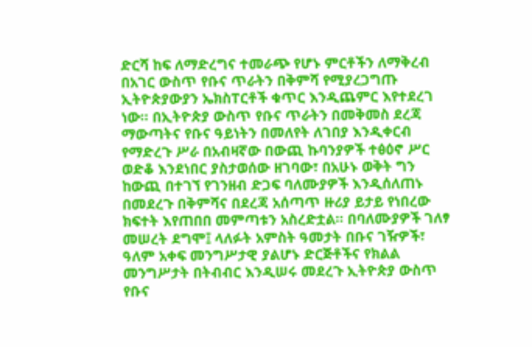ድርሻ ከፍ ለማድረግና ተመራጭ የሆኑ ምርቶችን ለማቅረብ በአገር ውስጥ የቡና ጥራትን በቅምሻ የሚያረጋግጡ ኢትዮጵያውያን ኤክስፐርቶች ቁጥር እንዲጨምር እየተደረገ ነው፡፡ በኢትዮጵያ ውስጥ የቡና ጥራትን በመቅመስ ደረጃ ማውጣትና የቡና ዓይነትን በመለየት ለገበያ እንዲቀርብ የማድረጉ ሥራ በአብዛኛው በውጪ ኩባንያዎች ተፅዕኖ ሥር ወድቆ እንደነበር ያስታወሰው ዘገባው፣ በአሁኑ ወቅት ግን ከውጪ በተገኘ የገንዘብ ድጋፍ ባለሙያዎች እንዲሰለጠኑ በመደረጉ በቅምሻና በደረጃ አሰጣጥ ዙሪያ ይታይ የነበረው ክፍተት እየጠበበ መምጣቱን አስረድቷል፡፡ በባለሙያዎች ገለፃ መሠረት ደግሞ፤ ላለፉት አምስት ዓመታት በቡና ገዥዎች፣ ዓለም አቀፍ መንግሥታዊ ያልሆኑ ድርጅቶችና የክልል መንግሥታት በትብብር እንዲሠሩ መደረጉ ኢትዮጵያ ውስጥ የቡና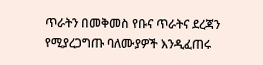ጥራትን በመቅመስ የቡና ጥራትና ደረጃን የሚያረጋግጡ ባለሙያዎች እንዲፈጠሩ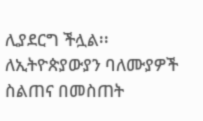ሊያደርግ ችሏል፡፡ ለኢትዮጵያውያን ባለሙያዎች ስልጠና በመስጠት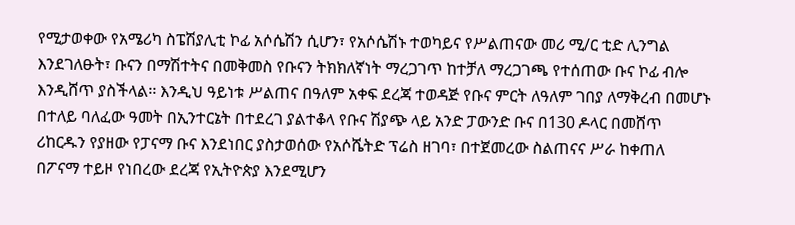የሚታወቀው የአሜሪካ ስፔሽያሊቲ ኮፊ አሶሴሽን ሲሆን፣ የአሶሴሽኑ ተወካይና የሥልጠናው መሪ ሚ/ር ቲድ ሊንግል እንደገለፁት፣ ቡናን በማሽተትና በመቅመስ የቡናን ትክክለኛነት ማረጋገጥ ከተቻለ ማረጋገጫ የተሰጠው ቡና ኮፊ ብሎ እንዲሸጥ ያስችላል፡፡ እንዲህ ዓይነቱ ሥልጠና በዓለም አቀፍ ደረጃ ተወዳጅ የቡና ምርት ለዓለም ገበያ ለማቅረብ በመሆኑ በተለይ ባለፈው ዓመት በኢንተርኔት በተደረገ ያልተቆላ የቡና ሽያጭ ላይ አንድ ፓውንድ ቡና በ130 ዶላር በመሸጥ ሪከርዱን የያዘው የፓናማ ቡና እንደነበር ያስታወሰው የአሶሼትድ ፕሬስ ዘገባ፣ በተጀመረው ስልጠናና ሥራ ከቀጠለ በፖናማ ተይዞ የነበረው ደረጃ የኢትዮጵያ እንደሚሆን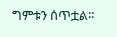ግምቱን ሰጥቷል፡፡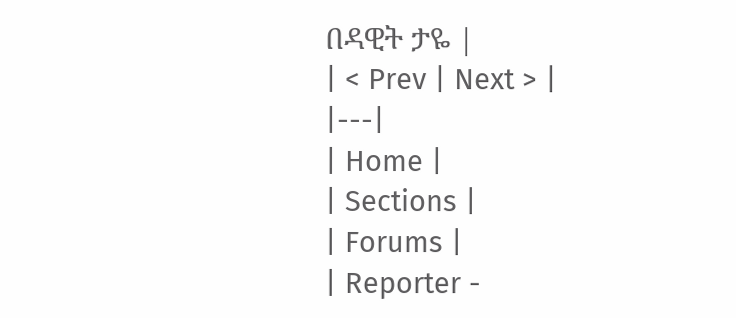በዳዊት ታዬ |
| < Prev | Next > |
|---|
| Home |
| Sections |
| Forums |
| Reporter -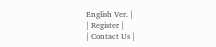English Ver. |
| Register |
| Contact Us |